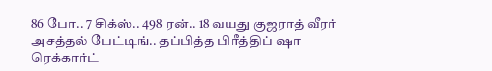86 போ.. 7 சிக்ஸ்.. 498 ரன்.. 18 வயது குஜராத் வீரர் அசத்தல் பேட்டிங்.. தப்பித்த பிரீத்திப் ஷா ரெக்கார்ட்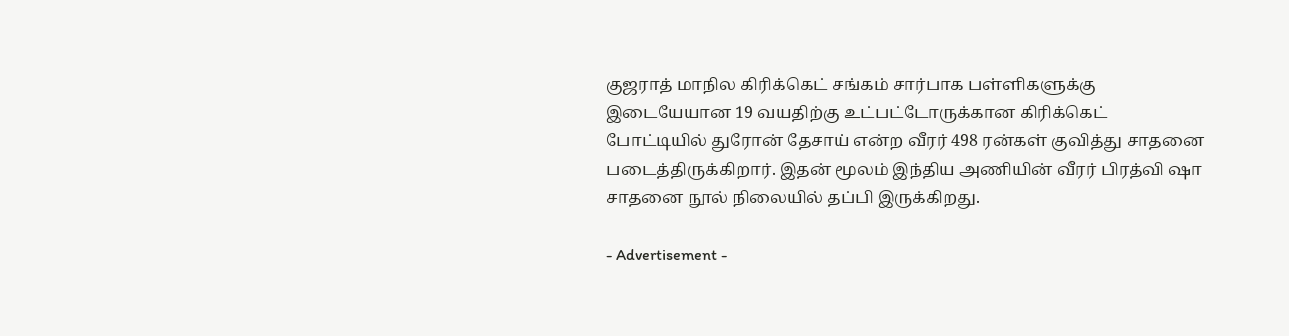குஜராத் மாநில கிரிக்கெட் சங்கம் சார்பாக பள்ளிகளுக்கு இடையேயான 19 வயதிற்கு உட்பட்டோருக்கான கிரிக்கெட் போட்டியில் துரோன் தேசாய் என்ற வீரர் 498 ரன்கள் குவித்து சாதனை படைத்திருக்கிறார். இதன் மூலம் இந்திய அணியின் வீரர் பிரத்வி ஷா சாதனை நூல் நிலையில் தப்பி இருக்கிறது.

- Advertisement -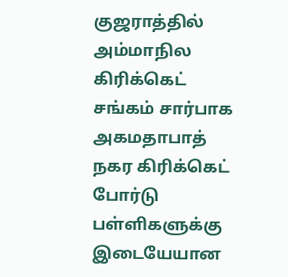குஜராத்தில் அம்மாநில கிரிக்கெட் சங்கம் சார்பாக அகமதாபாத் நகர கிரிக்கெட் போர்டு பள்ளிகளுக்கு இடையேயான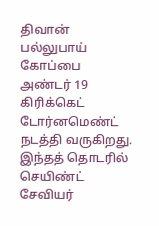திவான் பல்லுபாய் கோப்பை அண்டர் 19 கிரிக்கெட் டோர்னமெண்ட் நடத்தி வருகிறது. இந்தத் தொடரில் செயிண்ட் சேவியர்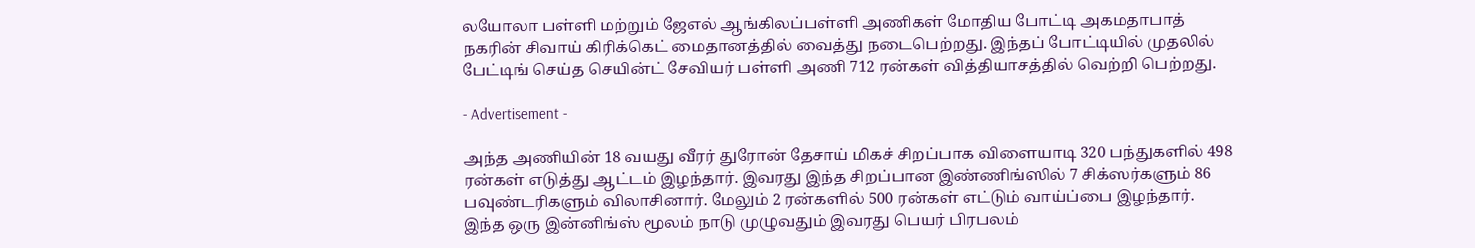லயோலா பள்ளி மற்றும் ஜேஎல் ஆங்கிலப்பள்ளி அணிகள் மோதிய போட்டி அகமதாபாத் நகரின் சிவாய் கிரிக்கெட் மைதானத்தில் வைத்து நடைபெற்றது. இந்தப் போட்டியில் முதலில் பேட்டிங் செய்த செயின்ட் சேவியர் பள்ளி அணி 712 ரன்கள் வித்தியாசத்தில் வெற்றி பெற்றது.

- Advertisement -

அந்த அணியின் 18 வயது வீரர் துரோன் தேசாய் மிகச் சிறப்பாக விளையாடி 320 பந்துகளில் 498 ரன்கள் எடுத்து ஆட்டம் இழந்தார். இவரது இந்த சிறப்பான இண்ணிங்ஸில் 7 சிக்ஸர்களும் 86 பவுண்டரிகளும் விலாசினார். மேலும் 2 ரன்களில் 500 ரன்கள் எட்டும் வாய்ப்பை இழந்தார். இந்த ஒரு இன்னிங்ஸ் மூலம் நாடு முழுவதும் இவரது பெயர் பிரபலம்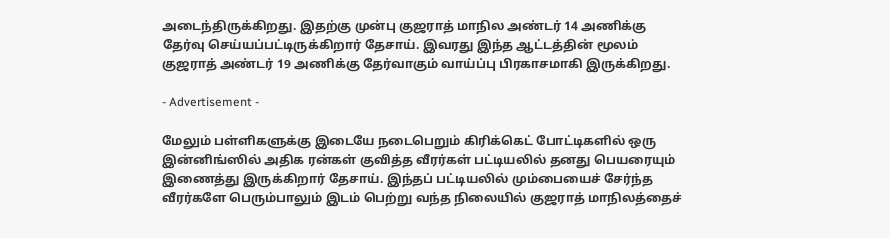அடைந்திருக்கிறது. இதற்கு முன்பு குஜராத் மாநில அண்டர் 14 அணிக்கு தேர்வு செய்யப்பட்டிருக்கிறார் தேசாய். இவரது இந்த ஆட்டத்தின் மூலம் குஜராத் அண்டர் 19 அணிக்கு தேர்வாகும் வாய்ப்பு பிரகாசமாகி இருக்கிறது.

- Advertisement -

மேலும் பள்ளிகளுக்கு இடையே நடைபெறும் கிரிக்கெட் போட்டிகளில் ஒரு இன்னிங்ஸில் அதிக ரன்கள் குவித்த வீரர்கள் பட்டியலில் தனது பெயரையும் இணைத்து இருக்கிறார் தேசாய். இந்தப் பட்டியலில் மும்பையைச் சேர்ந்த வீரர்களே பெரும்பாலும் இடம் பெற்று வந்த நிலையில் குஜராத் மாநிலத்தைச்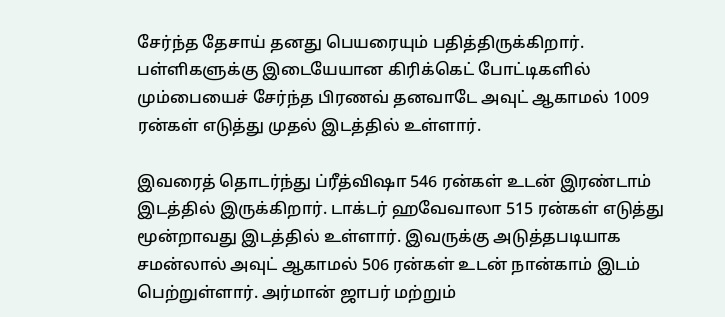சேர்ந்த தேசாய் தனது பெயரையும் பதித்திருக்கிறார். பள்ளிகளுக்கு இடையேயான கிரிக்கெட் போட்டிகளில் மும்பையைச் சேர்ந்த பிரணவ் தனவாடே அவுட் ஆகாமல் 1009 ரன்கள் எடுத்து முதல் இடத்தில் உள்ளார்.

இவரைத் தொடர்ந்து ப்ரீத்விஷா 546 ரன்கள் உடன் இரண்டாம் இடத்தில் இருக்கிறார். டாக்டர் ஹவேவாலா 515 ரன்கள் எடுத்து மூன்றாவது இடத்தில் உள்ளார். இவருக்கு அடுத்தபடியாக சமன்லால் அவுட் ஆகாமல் 506 ரன்கள் உடன் நான்காம் இடம் பெற்றுள்ளார். அர்மான் ஜாபர் மற்றும்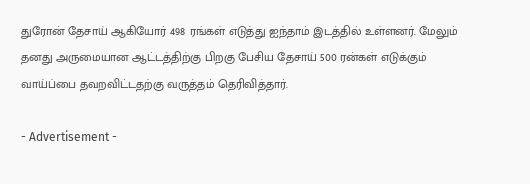துரோன் தேசாய் ஆகியோர் 498 ரங்கள் எடுத்து ஐந்தாம் இடத்தில் உள்ளனர். மேலும் தனது அருமையான ஆட்டத்திற்கு பிறகு பேசிய தேசாய் 500 ரன்கள் எடுக்கும் வாய்ப்பை தவறவிட்டதற்கு வருத்தம் தெரிவித்தார்.

- Advertisement -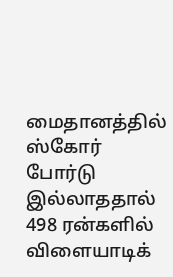மைதானத்தில் ஸ்கோர் போர்டு இல்லாததால் 498 ரன்களில் விளையாடிக்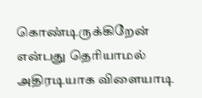கொண்டிருக்கிறேன் என்பது தெரியாமல் அதிரடியாக விளையாடி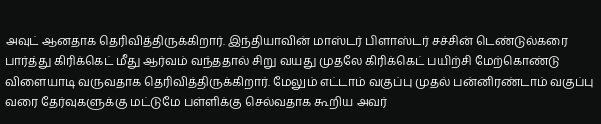அவுட் ஆனதாக தெரிவித்திருக்கிறார். இந்தியாவின் மாஸ்டர் பிளாஸ்டர் சச்சின் டெண்டுல்கரை பார்த்து கிரிக்கெட் மீது ஆர்வம் வந்ததால் சிறு வயது முதலே கிரிக்கெட் பயிற்சி மேற்கொண்டு விளையாடி வருவதாக தெரிவித்திருக்கிறார். மேலும் எட்டாம் வகுப்பு முதல் பன்னிரண்டாம் வகுப்பு வரை தேர்வுகளுக்கு மட்டுமே பள்ளிக்கு செல்வதாக கூறிய அவர்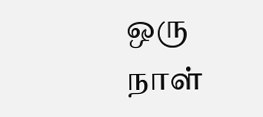ஒரு நாள்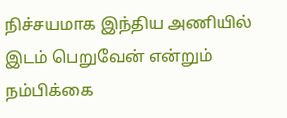நிச்சயமாக இந்திய அணியில் இடம் பெறுவேன் என்றும் நம்பிக்கை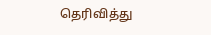தெரிவித்து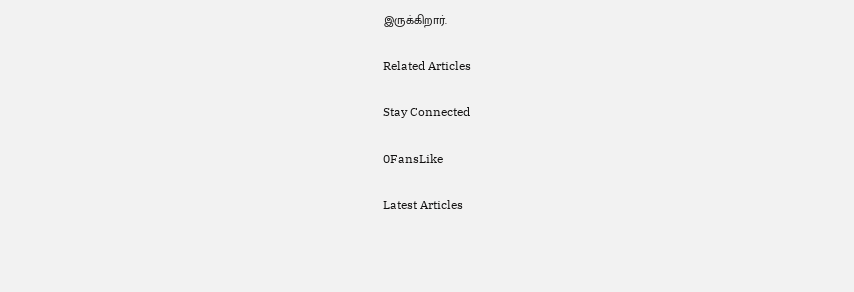இருக்கிறார்.

Related Articles

Stay Connected

0FansLike

Latest Articles